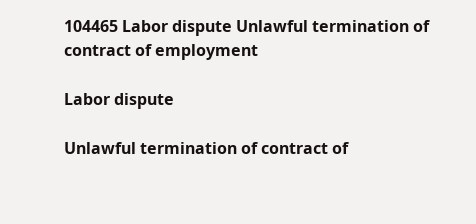104465 Labor dispute Unlawful termination of contract of employment

Labor dispute

Unlawful termination of contract of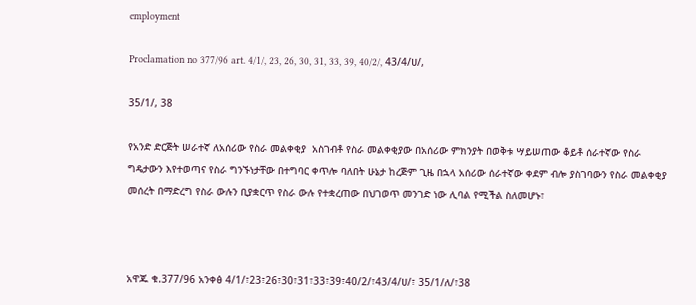employment

Proclamation no 377/96 art. 4/1/, 23, 26, 30, 31, 33, 39, 40/2/, 43/4/ሀ/,

35/1/, 38

የአንድ ድርጅት ሠራተኛ ለአሰሪው የስራ መልቀቂያ  አስገብቶ የስራ መልቀቂያው በአሰሪው ምክንያት በወቅቱ ሣይሠጠው ቆይቶ ሰራተኛው የስራ ግዴታውን እየተወጣና የስራ ግንኙነታቸው በተግባር ቀጥሎ ባለበት ሁኔታ ከረጅም ጊዜ በኋላ አሰሪው ሰራተኛው ቀደም ብሎ ያስገባውን የስራ መልቀቂያ መሰረት በማድረግ የስራ ውሉን ቢያቋርጥ የስራ ውሉ የተቋረጠው በህገወጥ መንገድ ነው ሊባል የሚችል ስለመሆኑ፣



አዋጁ ቁ.377/96 አንቀፅ 4/1/፣23፣26፣30፣31፣33፣39፣40/2/፣43/4/ሀ/፣ 35/1/ለ/፣38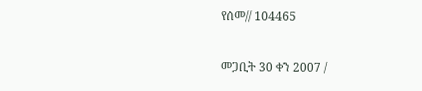የሰመ// 104465

መጋቢት 30 ቀን 2007 /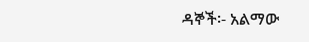ዳኞች፡- አልማው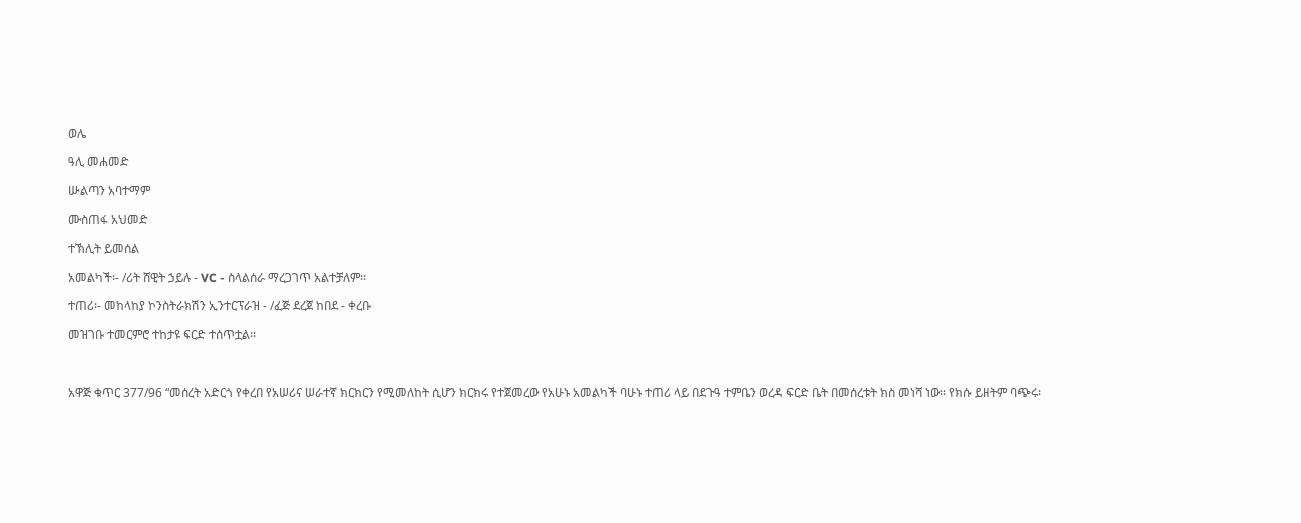ወሌ

ዓሊ መሐመድ

ሡልጣን አባተማም

ሙስጠፋ አህመድ

ተኽሊት ይመሰል

አመልካች፡- /ሪት ሸዊት ኃይሉ - VC - ስላልሰራ ማረጋገጥ አልተቻለም፡፡

ተጠሪ፡- መከላከያ ኮንስትራክሽን ኢንተርፕራዝ - /ፈጅ ደረጀ ከበደ - ቀረቡ

መዝገቡ ተመርምሮ ተከታዩ ፍርድ ተሰጥቷል፡፡



አዋጅ ቁጥር 377/96 “መሰረት አድርጎ የቀረበ የአሠሪና ሠራተኛ ክርክርን የሚመለከት ሲሆን ክርክሩ የተጀመረው የአሁኑ አመልካች ባሁኑ ተጠሪ ላይ በደጉዓ ተምቤን ወረዳ ፍርድ ቤት በመሰረቱት ክስ መነሻ ነው፡፡ የክሱ ይዘትም ባጭሩ፡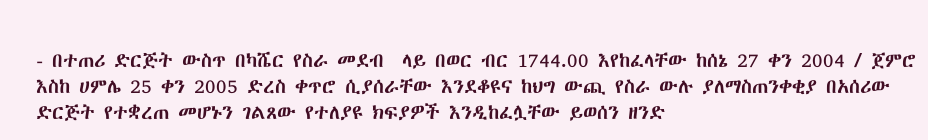- በተጠሪ ድርጅት ውስጥ በካሼር የስራ መደብ  ላይ በወር ብር 1744.00 እየከፈላቸው ከሰኔ 27 ቀን 2004 / ጀምሮ እስከ ሀምሌ 25 ቀን 2005 ድረስ ቀጥሮ ሲያሰራቸው እንደቆዩና ከህግ ውጪ የስራ ውሉ ያለማስጠንቀቂያ በአሰሪው ድርጅት የተቋረጠ መሆኑን ገልጸው የተለያዩ ክፍያዎች እንዲከፈሏቸው ይወሰን ዘንድ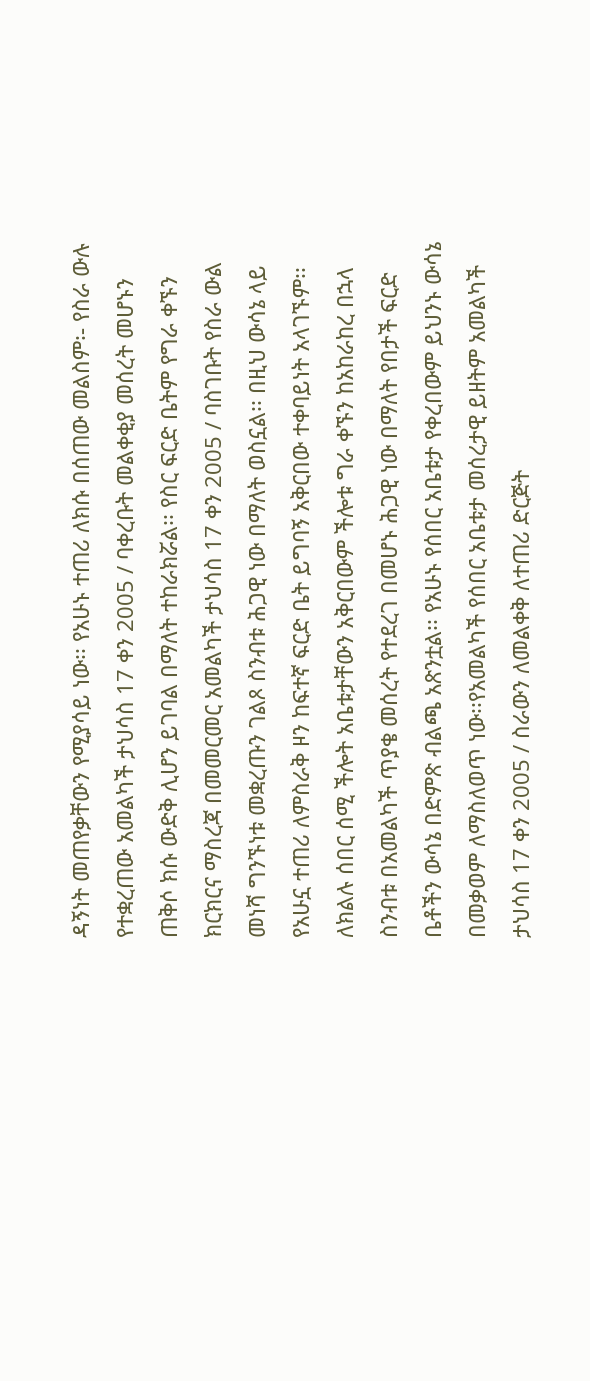ዳኝነት መጠየቃቸውን የሚያሳይ ነው፡፡ የአሁኑ ተጠሪ ለክሱ በሰጠው መልስም፡- የስራ ውሉ  የተቋረጠው አመልካች ታህሳስ 17 ቀን 2005 / ባቀረቡት መልቀቂያ መሰረት መሆኑን ጠቅሶ ክሱ ውድቅ ሊሆን ይገባል በማለት ተከራክሯል፡፡ የስር ፍርድ ቤትም የግራ ቀኙን ክርክርና ማስረጃ በመመርመር አመልካች ታህሳስ 17 ቀን 2005 / ባስገቡት የስራ ውል መነሻ ግንኙነቱ መቋረጡን ገልጾ ስንብቱ ሕጋዊ ነው በማለት ወስኗል፡፡ በዚህ ውሳኔ ላይ የአሁኗ ተጠሪ ለምስራቅ ዞን ከፍተኛ ፍርድ ቤት ይግባኝ አቅርበው ተቀባይነት አላገኙም፡፡ ለክልሉ ሰበር ሰሚ ችሎት አቤቱታቸውን አቅርበውም ችሎቱ ግራ ቀኙን ከአከራከረ በኋላ ስንብቱ በአመልካች ጥያቄ መሰረት የተደረገ በመሆኑ ሕጋዊ ነው በማለት የበታች ፍርድ ቤቶችን ውሳኔ በድምጽ ብልጫ አጽንቷል፡፡ የአሁኑ የሰበር አቤቱታ የቀረበውም ይህንኑ ውሳኔ በመቃወም ለማስለወጥ ነው፡፡የአመልካች የሰበር አቤቱታ መሰረታዊ ይዘትም አመልካች ታህሳስ 17 ቀን 2005 / ስራውን ለመልቀቅ ለተጠሪ ድርጅት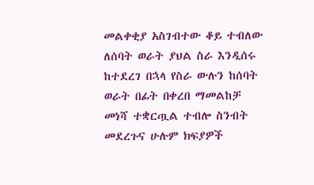መልቀቂያ አስገብተው ቆይ ተብለው ለሰባት ወራት ያህል ስራ እንዲሰሩ ከተደረገ በኋላ የስራ ውሉን ከሰባት ወራት በፊት በቀረበ ማመልከቻ መነሻ ተቋርጧል ተብሎ ስንብት መደረጉና ሁሉም ክፍያዎች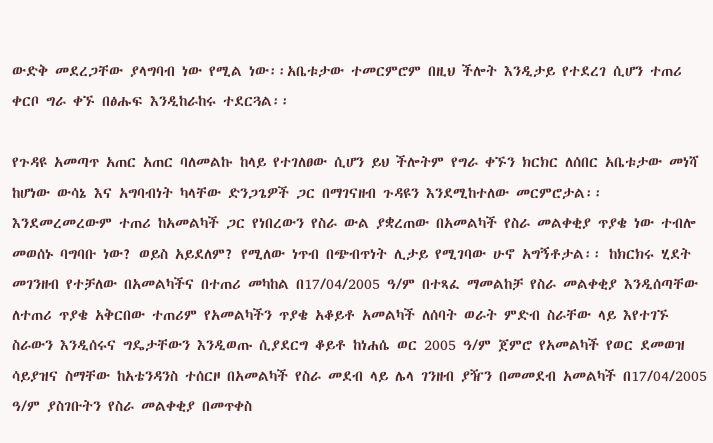ውድቅ መደረጋቸው ያላግባብ ነው የሚል ነው፡፡አቤቱታው ተመርምሮም በዚህ ችሎት እንዲታይ የተደረገ ሲሆን ተጠሪ ቀርቦ ግራ ቀኙ በፅሑፍ እንዲከራከሩ ተደርጓል፡፡

የጉዳዩ አመጣጥ አጠር አጠር ባለመልኩ ከላይ የተገለፀው ሲሆን ይህ ችሎትም የግራ ቀኙን ክርክር ለሰበር አቤቱታው መነሻ ከሆነው ውሳኔ እና አግባብነት ካላቸው ድንጋጌዎች ጋር በማገናዘብ ጉዳዩን እንደሚከተለው መርምሮታል፡፡ እንደመረመረውም ተጠሪ ከአመልካች ጋር የነበረውን የስራ ውል ያቋረጠው በአመልካች የስራ መልቀቂያ ጥያቄ ነው ተብሎ መወሰኑ ባግባቡ ነው? ወይስ አይደለም? የሚለው ነጥብ በጭብጥነት ሊታይ የሚገባው ሁኖ አግኝቶታል፡፡ ከክርክሩ ሂደት መገንዘብ የተቻለው በአመልካችና በተጠሪ መካከል በ17/04/2005 ዓ/ም በተጻፈ ማመልከቻ የስራ መልቀቂያ እንዲሰጣቸው ለተጠሪ ጥያቄ አቅርበው ተጠሪም የአመልካችን ጥያቄ አቆይቶ አመልካች ለሰባት ወራት ምድብ ስራቸው ላይ እየተገኙ ስራውን እንዲሰሩና ግዴታቸውን እንዲወጡ ሲያደርግ ቆይቶ ከነሐሴ ወር 2005 ዓ/ም ጀምሮ የአመልካች የወር ደመወዝ ሳይያዝና ስማቸው ከአቴንዳንስ ተሰርዞ በአመልካች የስራ መደብ ላይ ሌላ ገንዘብ ያዥን በመመደብ አመልካች በ17/04/2005 ዓ/ም ያስገቡትን የስራ መልቀቂያ በመጥቀስ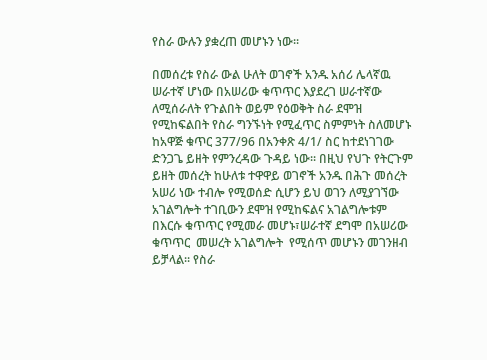የስራ ውሉን ያቋረጠ መሆኑን ነው፡፡

በመሰረቱ የስራ ውል ሁለት ወገኖች አንዱ አሰሪ ሌላኛዉ ሠራተኛ ሆነው በአሠሪው ቁጥጥር እያደረገ ሠራተኛው ለሚሰራለት የጉልበት ወይም የዕወቅት ስራ ደሞዝ የሚከፍልበት የስራ ግንኙነት የሚፈጥር ስምምነት ስለመሆኑ ከአዋጅ ቁጥር 377/96 በአንቀጽ 4/1/ ስር ከተደነገገው ድንጋጌ ይዘት የምንረዳው ጉዳይ ነው፡፡ በዚህ የህጉ የትርጉም ይዘት መሰረት ከሁለቱ ተዋዋይ ወገኖች አንዱ በሕጉ መሰረት አሠሪ ነው ተብሎ የሚወሰድ ሲሆን ይህ ወገን ለሚያገኘው አገልግሎት ተገቢውን ደሞዝ የሚከፍልና አገልግሎቱም በእርሱ ቁጥጥር የሚመራ መሆኑ፣ሠራተኛ ደግሞ በአሠሪው ቁጥጥር  መሠረት አገልግሎት  የሚሰጥ መሆኑን መገንዘብ ይቻላል፡፡ የስራ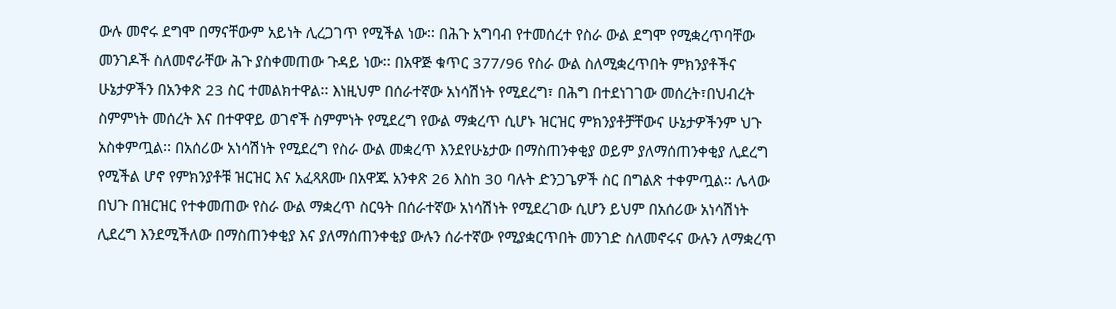ውሉ መኖሩ ደግሞ በማናቸውም አይነት ሊረጋገጥ የሚችል ነው፡፡ በሕጉ አግባብ የተመሰረተ የስራ ውል ደግሞ የሚቋረጥባቸው መንገዶች ስለመኖራቸው ሕጉ ያስቀመጠው ጉዳይ ነው፡፡ በአዋጅ ቁጥር 377/96 የስራ ውል ስለሚቋረጥበት ምክንያቶችና ሁኔታዎችን በአንቀጽ 23 ስር ተመልክተዋል፡፡ እነዚህም በሰራተኛው አነሳሽነት የሚደረግ፣ በሕግ በተደነገገው መሰረት፣በህብረት ስምምነት መሰረት እና በተዋዋይ ወገኖች ስምምነት የሚደረግ የውል ማቋረጥ ሲሆኑ ዝርዝር ምክንያቶቻቸውና ሁኔታዎችንም ህጉ አስቀምጧል፡፡ በአሰሪው አነሳሽነት የሚደረግ የስራ ውል መቋረጥ እንደየሁኔታው በማስጠንቀቂያ ወይም ያለማሰጠንቀቂያ ሊደረግ የሚችል ሆኖ የምክንያቶቹ ዝርዝር እና አፈጻጸሙ በአዋጁ አንቀጽ 26 እስከ 30 ባሉት ድንጋጌዎች ስር በግልጽ ተቀምጧል፡፡ ሌላው በህጉ በዝርዝር የተቀመጠው የስራ ውል ማቋረጥ ስርዓት በሰራተኛው አነሳሽነት የሚደረገው ሲሆን ይህም በአሰሪው አነሳሽነት ሊደረግ እንደሚችለው በማስጠንቀቂያ እና ያለማሰጠንቀቂያ ውሉን ሰራተኛው የሚያቋርጥበት መንገድ ስለመኖሩና ውሉን ለማቋረጥ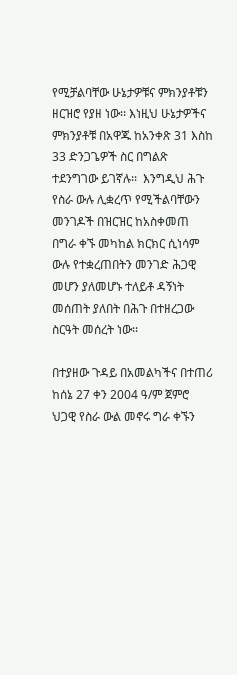የሚቻልባቸው ሁኔታዎቹና ምክንያቶቹን ዘርዝሮ የያዘ ነው፡፡ እነዚህ ሁኔታዎችና ምክንያቶቹ በአዋጁ ከአንቀጽ 31 እስከ 33 ድንጋጌዎች ስር በግልጽ ተደንግገው ይገኛሉ፡፡  እንግዲህ ሕጉ የስራ ውሉ ሊቋረጥ የሚችልባቸውን መንገዶች በዝርዝር ከአስቀመጠ በግራ ቀኙ መካከል ክርክር ሲነሳም ውሉ የተቋረጠበትን መንገድ ሕጋዊ መሆን ያለመሆኑ ተለይቶ ዳኝነት መሰጠት ያለበት በሕጉ በተዘረጋው ስርዓት መሰረት ነው፡፡

በተያዘው ጉዳይ በአመልካችና በተጠሪ ከሰኔ 27 ቀን 2004 ዓ/ም ጀምሮ ህጋዊ የስራ ውል መኖሩ ግራ ቀኙን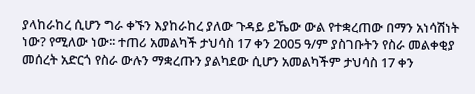ያላከራከረ ሲሆን ግራ ቀኙን እያከራከረ ያለው ጉዳይ ይኼው ውል የተቋረጠው በማን አነሳሽነት ነው? የሚለው ነው፡፡ ተጠሪ አመልካች ታህሳስ 17 ቀን 2005 ዓ/ም ያስገቡትን የስራ መልቀቂያ መሰረት አድርጎ የስራ ውሉን ማቋረጡን ያልካደው ሲሆን አመልካችም ታህሳስ 17 ቀን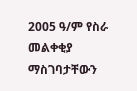2005 ዓ/ም የስራ መልቀቂያ ማስገባታቸውን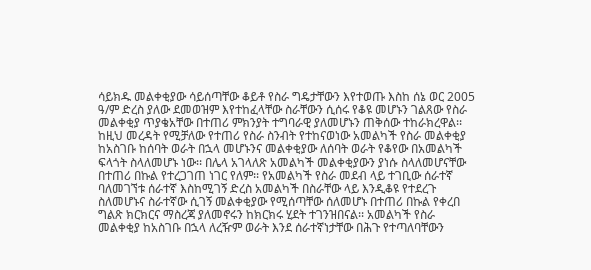ሳይክዱ መልቀቂያው ሳይሰጣቸው ቆይቶ የስራ ግዴታቸውን እየተወጡ እስከ ሰኔ ወር 2005 ዓ/ም ድረስ ያለው ደመወዝም እየተከፈላቸው ስራቸውን ሲሰሩ የቆዩ መሆኑን ገልጸው የስራ መልቀቂያ ጥያቄአቸው በተጠሪ ምክንያት ተግባራዊ ያለመሆኑን ጠቅሰው ተከራክረዋል፡፡ ከዚህ መረዳት የሚቻለው የተጠሪ የስራ ስንብት የተከናወነው አመልካች የስራ መልቀቂያ ከአስገቡ ከሰባት ወራት በኋላ መሆኑንና መልቀቂያው ለሰባት ወራት የቆየው በአመልካች ፍላጎት ስላለመሆኑ ነው፡፡ በሌላ አገላለጽ አመልካች መልቀቂያውን ያነሱ ስላለመሆናቸው በተጠሪ በኩል የተረጋገጠ ነገር የለም፡፡ የአመልካች የስራ መደብ ላይ ተገቢው ሰራተኛ ባለመገኘቱ ሰራተኛ እስከሚገኝ ድረስ አመልካች በስራቸው ላይ እንዲቆዩ የተደረጉ ስለመሆኑና ስራተኛው ሲገኝ መልቀቂያው የሚሰጣቸው ሰለመሆኑ በተጠሪ በኩል የቀረበ ግልጽ ክርክርና ማስረጃ ያለመኖሩን ከክርክሩ ሂደት ተገንዝበናል፡፡ አመልካች የስራ መልቀቂያ ከአስገቡ በኋላ ለረዥም ወራት እንደ ሰራተኛነታቸው በሕጉ የተጣለባቸውን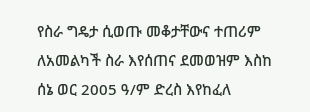የስራ ግዴታ ሲወጡ መቆታቸውና ተጠሪም ለአመልካች ስራ እየሰጠና ደመወዝም እስከ ሰኔ ወር 2005 ዓ/ም ድረስ እየከፈለ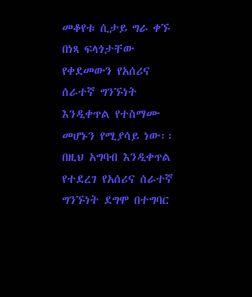መቆየቱ ሲታይ ግራ ቀኙ በነጻ ፍላጎታቸው የቀደመውን የአሰሪና ሰራተኛ ግንኙነት እንዲቀጥል የተስማሙ መሆኑን የሚያሳይ ነው፡፡ በዚህ አግባብ እንዲቀጥል የተደረገ የአሰሪና ሰራተኛ ግንኙነት ደግሞ በተግባር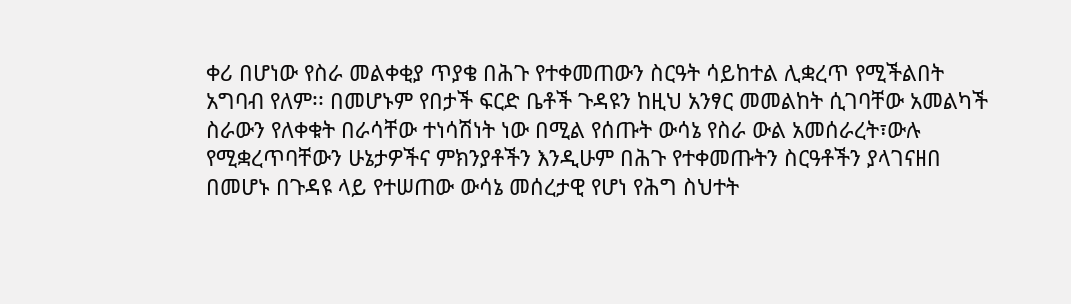ቀሪ በሆነው የስራ መልቀቂያ ጥያቄ በሕጉ የተቀመጠውን ስርዓት ሳይከተል ሊቋረጥ የሚችልበት አግባብ የለም፡፡ በመሆኑም የበታች ፍርድ ቤቶች ጉዳዩን ከዚህ አንፃር መመልከት ሲገባቸው አመልካች ስራውን የለቀቁት በራሳቸው ተነሳሽነት ነው በሚል የሰጡት ውሳኔ የስራ ውል አመሰራረት፣ውሉ የሚቋረጥባቸውን ሁኔታዎችና ምክንያቶችን እንዲሁም በሕጉ የተቀመጡትን ስርዓቶችን ያላገናዘበ በመሆኑ በጉዳዩ ላይ የተሠጠው ውሳኔ መሰረታዊ የሆነ የሕግ ስህተት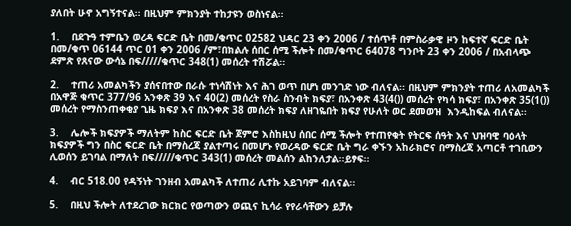ያለበት ሁኖ አግኝተናል፡፡ በዚህም ምክንያት ተከታዩን ወስነናል፡፡

1.    በደጉዓ ተምቤን ወረዳ ፍርድ ቤት በመ/ቁጥር 02582 ህዳር 23 ቀን 2006 / ተሰጥቶ በምስራቃዊ ዞን ከፍተኛ ፍርድ ቤት በመ/ቁጥ 06144 ጥር 01 ቀን 2006 /ም፣በክልሉ ሰበር ሰሚ ችሎት በመ/ቁጥር 64078 ግንቦት 23 ቀን 2006 / በአብላጭ ደምጽ የጸናው ውሳኔ በፍ/////ቁጥር 348(1) መሰረት ተሽሯል፡፡

2.    ተጠሪ አመልካችን ያሰናበተው በራሱ ተነሳሽነት እና ሕገ ወጥ በሆነ መንገድ ነው ብለናል፡፡ በዚህም ምክንያት ተጠሪ ለአመልካች በአዋጅ ቁጥር 377/96 አንቀጽ 39 እና 40(2) መሰረት የስራ ስንብት ክፍያ፣ በአንቀጽ 43(4()) መሰረት የካሳ ክፍያ፣ በአንቀጽ 35(1()) መሰረት የማስንጠቀቂያ ጊዜ ክፍያ እና በአንቀጽ 38 መሰረት ክፍያ ለዘገዬበት ክፍያ የሁለት ወር ደመወዝ  እንዲከፍል ብለናል፡፡

3.    ሌሎች ክፍያዎች ማለትም ከስር ፍርድ ቤት ጀምሮ እስከዚህ ሰበር ሰሚ ችሎት የተጠየቁት የትርፍ ሰዓት እና ህዝባዊ ባዕላት ክፍያዎች ግን በስር ፍርድ ቤት በማስረጃ ያልተጣሩ በመሆኑ የወረዳው ፍርድ ቤት ግራ ቀኙን አከራክሮና በማስረጃ አጣርቶ ተገቢውን ሊወሰን ይገባል በማለት በፍ/////ቁጥር 343(1) መሰረት መልሰን ልከንለታል፡፡ይፃፍ፡፡

4.    ብር 518.00 የዳኝነት ገንዘብ አመልካች ለተጠሪ ሊተኩ አይገባም ብለናል፡፡

5.    በዚህ ችሎት ለተደረገው ክርክር የወጣውን ወጪና ኪሳራ የየራሳቸውን ይቻሉ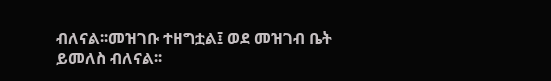ብለናል፡፡መዝገቡ ተዘግቷል፤ ወደ መዝገብ ቤት ይመለስ ብለናል፡፡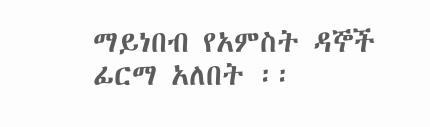ማይነበብ የአምስት ዳኞች ፊርማ አለበት ፡፡